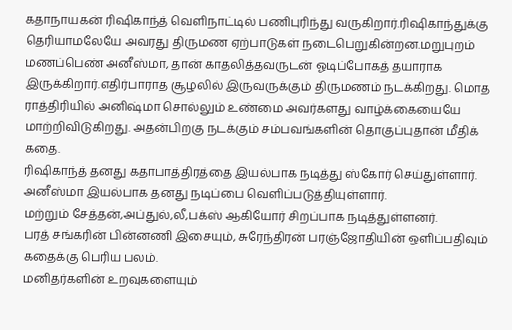கதாநாயகன் ரிஷிகாந்த் வெளிநாட்டில் பணிபுரிந்து வருகிறார்.ரிஷிகாந்துக்கு தெரியாமலேயே அவரது திருமண ஏற்பாடுகள் நடைபெறுகின்றன.மறுபுறம் மணப்பெண் அனீஸ்மா, தான் காதலித்தவருடன் ஓடிப்போகத் தயாராக இருக்கிறார்.எதிர்பாராத சூழலில் இருவருக்கும் திருமணம் நடக்கிறது. மொத ராத்திரியில் அனிஷ்மா சொல்லும் உண்மை அவர்களது வாழ்க்கையையே மாற்றிவிடுகிறது. அதன்பிறகு நடக்கும் சம்பவங்களின் தொகுப்புதான் மீதிக் கதை.
ரிஷிகாந்த் தனது கதாபாத்திரத்தை இயல்பாக நடித்து ஸ்கோர் செய்துள்ளார்.
அனீஸ்மா இயல்பாக தனது நடிப்பை வெளிப்படுத்தியுள்ளார்.
மற்றும் சேத்தன்,அப்துல்,லீ,பக்ஸ் ஆகியோர் சிறப்பாக நடித்துள்ளனர்.
பரத் சங்கரின் பின்னணி இசையும், சுரேந்திரன் பரஞ்ஜோதியின் ஒளிப்பதிவும் கதைக்கு பெரிய பலம்.
மனிதர்களின் உறவுகளையும்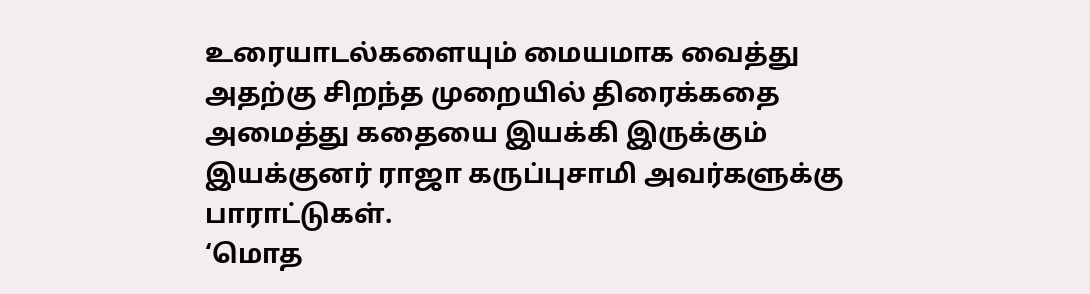உரையாடல்களையும் மையமாக வைத்து அதற்கு சிறந்த முறையில் திரைக்கதை அமைத்து கதையை இயக்கி இருக்கும் இயக்குனர் ராஜா கருப்புசாமி அவர்களுக்கு பாராட்டுகள்.
‘மொத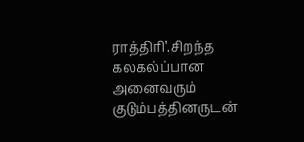ராத்திரி’.சிறந்த கலகல்ப்பான அனைவரும் குடும்பத்தினருடன்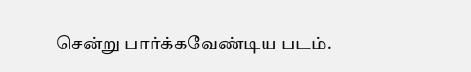சென்று பார்க்கவேண்டிய படம்.